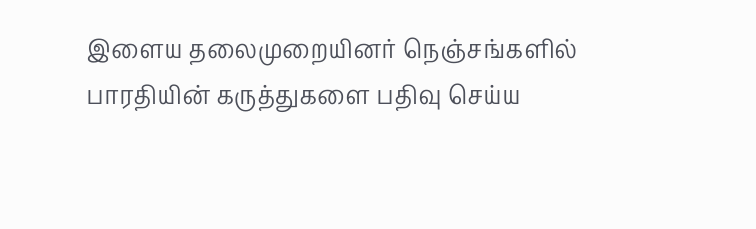இளைய தலைமுறையினர் நெஞ்சங்களில் பாரதியின் கருத்துகளை பதிவு செய்ய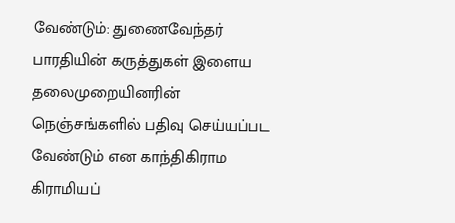வேண்டும்: துணைவேந்தர்
பாரதியின் கருத்துகள் இளைய தலைமுறையினரின் நெஞ்சங்களில் பதிவு செய்யப்பட வேண்டும் என காந்திகிராம கிராமியப்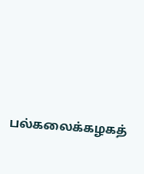பல்கலைக்கழகத்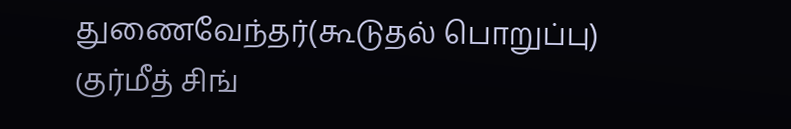துணைவேந்தர்(கூடுதல் பொறுப்பு) குர்மீத் சிங்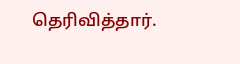தெரிவித்தார்.